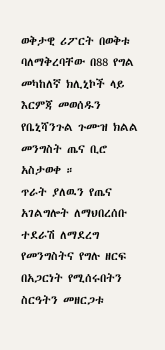ወቅታዊ ሪፖርት በወቅቱ ባለማቅረባቸው በ88 የግል መካከለኛ ክሊኒኮች ላይ እርምጃ መወሰዱን የቤኒሻንጉል ጉሙዝ ክልል መንግስት ጤና ቢሮ አስታወቀ ።
ጥራት ያለዉን የጤና አገልግሎት ለማህበረሰቡ ተደራሽ ለማደረግ የመንግስትና የግሉ ዘርፍ በአጋርነት የሚሰሩበትን ስርዓትን መዘርጋቱ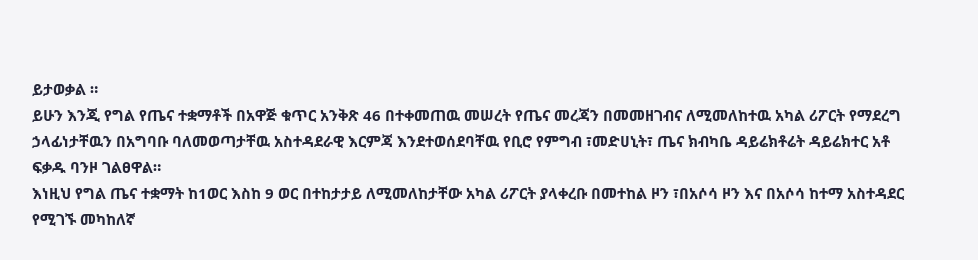ይታወቃል ።
ይሁን እንጂ የግል የጤና ተቋማቶች በአዋጅ ቁጥር አንቅጽ 46 በተቀመጠዉ መሠረት የጤና መረጃን በመመዘገብና ለሚመለከተዉ አካል ሪፖርት የማደረግ ኃላፊነታቸዉን በአግባቡ ባለመወጣታቸዉ አስተዳደራዊ እርምጃ እንደተወሰደባቸዉ የቢሮ የምግብ ፣መድሀኒት፣ ጤና ክብካቤ ዳይሬክቶሬት ዳይሬክተር አቶ ፍቃዱ ባንዞ ገልፀዋል።
እነዚህ የግል ጤና ተቋማት ከ1ወር እስከ 9 ወር በተከታታይ ለሚመለከታቸው አካል ሪፖርት ያላቀረቡ በመተከል ዞን ፣በአሶሳ ዞን እና በአሶሳ ከተማ አስተዳደር የሚገኙ መካከለኛ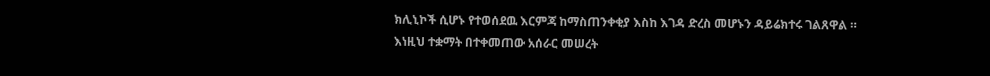ክሊኒኮች ሲሆኑ የተወሰደዉ እርምጃ ከማስጠንቀቂያ እስከ እገዳ ድረስ መሆኑን ዳይሬክተሩ ገልጸዋል ።
እነዚህ ተቋማት በተቀመጠው አሰራር መሠረት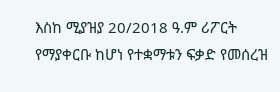እስከ ሚያዝያ 20/2018 ዓ.ም ሪፖርት የማያቀርቡ ከሆነ የተቋማቱን ፍቃድ የመሰረዝ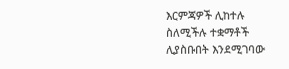እርምጃዎች ሊከተሉ ስለሚችሉ ተቋማቶች ሊያስቡበት እንደሚገባው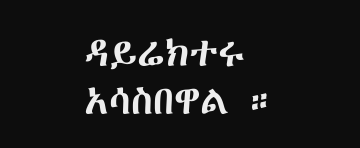ዳይሬክተሩ አሳስበዋል ።